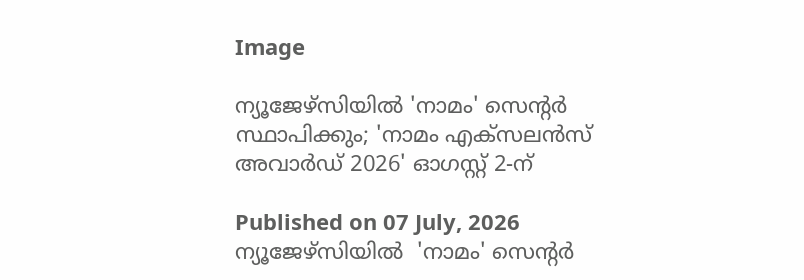Image

ന്യൂജേഴ്‌സിയിൽ 'നാമം' സെന്റർ സ്ഥാപിക്കും; 'നാമം എക്സലൻസ് അവാർഡ് 2026' ഓഗസ്റ്റ് 2-ന്

Published on 07 July, 2026
ന്യൂജേഴ്‌സിയിൽ  'നാമം' സെന്റർ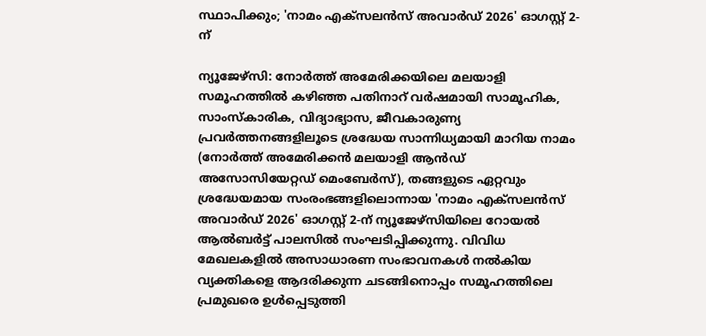സ്ഥാപിക്കും; 'നാമം എക്സലൻസ് അവാർഡ് 2026' ഓഗസ്റ്റ് 2-ന്

ന്യൂജേഴ്‌സി: നോർത്ത് അമേരിക്കയിലെ മലയാളി സമൂഹത്തിൽ കഴിഞ്ഞ പതിനാറ് വർഷമായി സാമൂഹിക, സാംസ്കാരിക, വിദ്യാഭ്യാസ, ജീവകാരുണ്യ പ്രവർത്തനങ്ങളിലൂടെ ശ്രദ്ധേയ സാന്നിധ്യമായി മാറിയ നാമം (നോർത്ത് അമേരിക്കൻ മലയാളി ആൻഡ്   അസോസിയേറ്റഡ് മെംബേർസ്), തങ്ങളുടെ ഏറ്റവും ശ്രദ്ധേയമായ സംരംഭങ്ങളിലൊന്നായ 'നാമം എക്സലൻസ് അവാർഡ് 2026' ഓഗസ്റ്റ് 2-ന് ന്യൂജേഴ്‌സിയിലെ റോയൽ ആൽബർട്ട് പാലസിൽ സംഘടിപ്പിക്കുന്നു. വിവിധ മേഖലകളിൽ അസാധാരണ സംഭാവനകൾ നൽകിയ വ്യക്തികളെ ആദരിക്കുന്ന ചടങ്ങിനൊപ്പം സമൂഹത്തിലെ പ്രമുഖരെ ഉൾപ്പെടുത്തി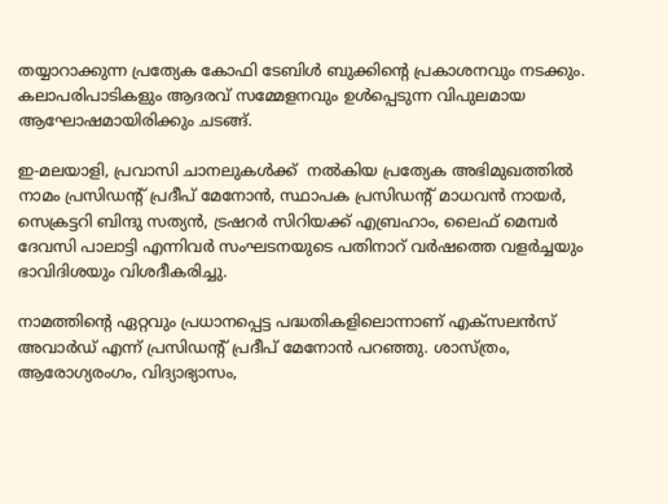തയ്യാറാക്കുന്ന പ്രത്യേക കോഫി ടേബിൾ ബുക്കിന്റെ പ്രകാശനവും നടക്കും. കലാപരിപാടികളും ആദരവ് സമ്മേളനവും ഉൾപ്പെടുന്ന വിപുലമായ ആഘോഷമായിരിക്കും ചടങ്ങ്.

ഇ-മലയാളി, പ്രവാസി ചാനലുകൾക്ക്  നൽകിയ പ്രത്യേക അഭിമുഖത്തിൽ നാമം പ്രസിഡന്റ് പ്രദീപ് മേനോൻ, സ്ഥാപക പ്രസിഡന്റ് മാധവൻ നായർ, സെക്രട്ടറി ബിന്ദു സത്യൻ, ട്രഷറർ സിറിയക്ക് എബ്രഹാം, ലൈഫ് മെമ്പർ ദേവസി പാലാട്ടി എന്നിവർ സംഘടനയുടെ പതിനാറ് വർഷത്തെ വളർച്ചയും ഭാവിദിശയും വിശദീകരിച്ചു.

നാമത്തിന്റെ ഏറ്റവും പ്രധാനപ്പെട്ട പദ്ധതികളിലൊന്നാണ് എക്സലൻസ് അവാർഡ് എന്ന് പ്രസിഡന്റ് പ്രദീപ് മേനോൻ പറഞ്ഞു. ശാസ്ത്രം, ആരോഗ്യരംഗം, വിദ്യാഭ്യാസം,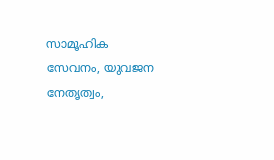സാമൂഹിക സേവനം, യുവജന നേതൃത്വം,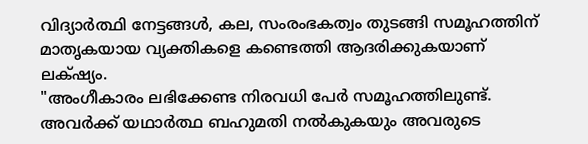വിദ്യാർത്ഥി നേട്ടങ്ങൾ, കല, സംരംഭകത്വം തുടങ്ങി സമൂഹത്തിന് മാതൃകയായ വ്യക്തികളെ കണ്ടെത്തി ആദരിക്കുകയാണ് ലക്‌ഷ്യം.
"അംഗീകാരം ലഭിക്കേണ്ട നിരവധി പേർ സമൂഹത്തിലുണ്ട്. അവർക്ക് യഥാർത്ഥ ബഹുമതി നൽകുകയും അവരുടെ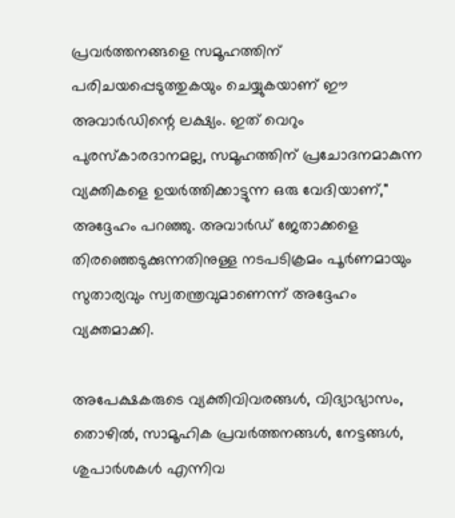പ്രവർത്തനങ്ങളെ സമൂഹത്തിന് പരിചയപ്പെടുത്തുകയും ചെയ്യുകയാണ് ഈ അവാർഡിന്റെ ലക്ഷ്യം. ഇത് വെറും പുരസ്കാരദാനമല്ല, സമൂഹത്തിന് പ്രചോദനമാകുന്ന വ്യക്തികളെ ഉയർത്തിക്കാട്ടുന്ന ഒരു വേദിയാണ്," അദ്ദേഹം പറഞ്ഞു. അവാർഡ് ജേതാക്കളെ തിരഞ്ഞെടുക്കുന്നതിനുള്ള നടപടിക്രമം പൂർണമായും സുതാര്യവും സ്വതന്ത്രവുമാണെന്ന് അദ്ദേഹം വ്യക്തമാക്കി.

അപേക്ഷകരുടെ വ്യക്തിവിവരങ്ങൾ, വിദ്യാഭ്യാസം, തൊഴിൽ, സാമൂഹിക പ്രവർത്തനങ്ങൾ, നേട്ടങ്ങൾ, ശുപാർശകൾ എന്നിവ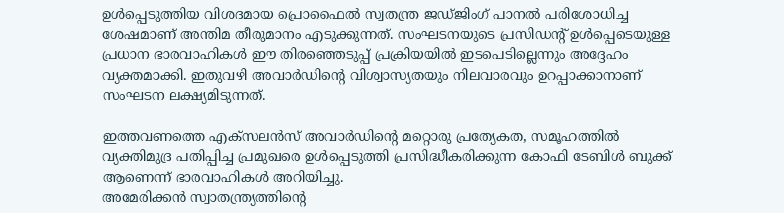ഉൾപ്പെടുത്തിയ വിശദമായ പ്രൊഫൈൽ സ്വതന്ത്ര ജഡ്ജിംഗ് പാനൽ പരിശോധിച്ച ശേഷമാണ് അന്തിമ തീരുമാനം എടുക്കുന്നത്. സംഘടനയുടെ പ്രസിഡന്റ് ഉൾപ്പെടെയുള്ള പ്രധാന ഭാരവാഹികൾ ഈ തിരഞ്ഞെടുപ്പ് പ്രക്രിയയിൽ ഇടപെടില്ലെന്നും അദ്ദേഹം വ്യക്തമാക്കി. ഇതുവഴി അവാർഡിന്റെ വിശ്വാസ്യതയും നിലവാരവും ഉറപ്പാക്കാനാണ് സംഘടന ലക്ഷ്യമിടുന്നത്.

ഇത്തവണത്തെ എക്സലൻസ് അവാർഡിന്റെ മറ്റൊരു പ്രത്യേകത, സമൂഹത്തിൽ വ്യക്തിമുദ്ര പതിപ്പിച്ച പ്രമുഖരെ ഉൾപ്പെടുത്തി പ്രസിദ്ധീകരിക്കുന്ന കോഫി ടേബിൾ ബുക്ക് ആണെന്ന് ഭാരവാഹികൾ അറിയിച്ചു.
അമേരിക്കൻ സ്വാതന്ത്ര്യത്തിന്റെ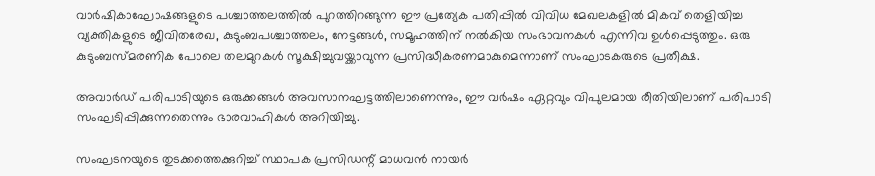വാർഷികാഘോഷങ്ങളുടെ പശ്ചാത്തലത്തിൽ പുറത്തിറങ്ങുന്ന ഈ പ്രത്യേക പതിപ്പിൽ വിവിധ മേഖലകളിൽ മികവ് തെളിയിച്ച വ്യക്തികളുടെ ജീവിതരേഖ, കുടുംബപശ്ചാത്തലം, നേട്ടങ്ങൾ, സമൂഹത്തിന് നൽകിയ സംഭാവനകൾ എന്നിവ ഉൾപ്പെടുത്തും. ഒരു കുടുംബസ്മരണിക പോലെ തലമുറകൾ സൂക്ഷിച്ചുവയ്ക്കാവുന്ന പ്രസിദ്ധീകരണമാകുമെന്നാണ് സംഘാടകരുടെ പ്രതീക്ഷ.

അവാർഡ് പരിപാടിയുടെ ഒരുക്കങ്ങൾ അവസാനഘട്ടത്തിലാണെന്നും, ഈ വർഷം ഏറ്റവും വിപുലമായ രീതിയിലാണ് പരിപാടി സംഘടിപ്പിക്കുന്നതെന്നും ഭാരവാഹികൾ അറിയിച്ചു.

സംഘടനയുടെ തുടക്കത്തെക്കുറിച്ച് സ്ഥാപക പ്രസിഡന്റ് മാധവൻ നായർ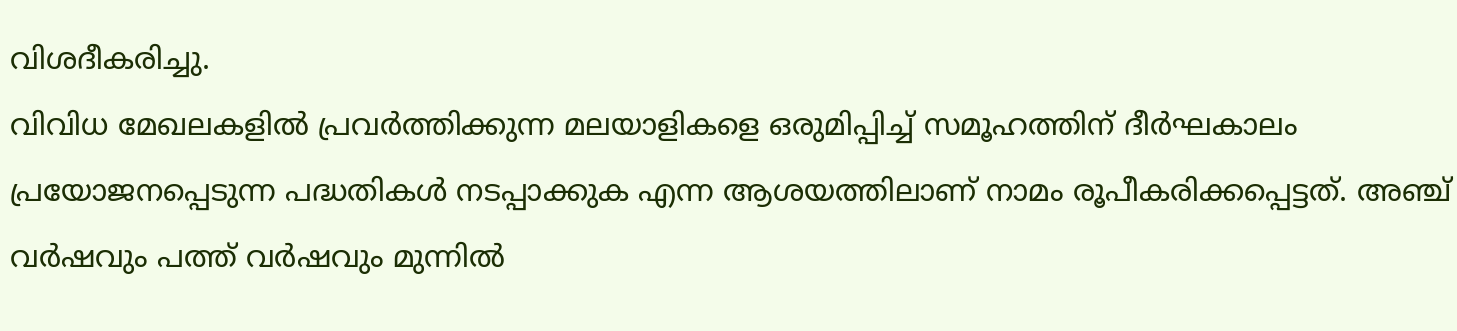വിശദീകരിച്ചു.
വിവിധ മേഖലകളിൽ പ്രവർത്തിക്കുന്ന മലയാളികളെ ഒരുമിപ്പിച്ച് സമൂഹത്തിന് ദീർഘകാലം പ്രയോജനപ്പെടുന്ന പദ്ധതികൾ നടപ്പാക്കുക എന്ന ആശയത്തിലാണ് നാമം രൂപീകരിക്കപ്പെട്ടത്. അഞ്ച് വർഷവും പത്ത് വർഷവും മുന്നിൽ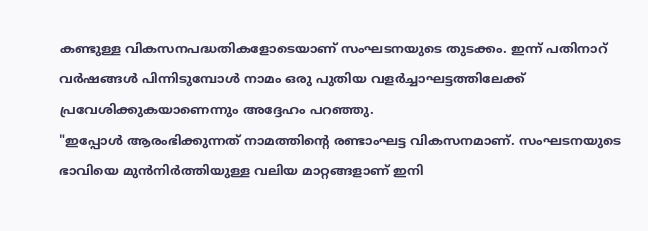കണ്ടുള്ള വികസനപദ്ധതികളോടെയാണ് സംഘടനയുടെ തുടക്കം. ഇന്ന് പതിനാറ് വർഷങ്ങൾ പിന്നിടുമ്പോൾ നാമം ഒരു പുതിയ വളർച്ചാഘട്ടത്തിലേക്ക് പ്രവേശിക്കുകയാണെന്നും അദ്ദേഹം പറഞ്ഞു.
"ഇപ്പോൾ ആരംഭിക്കുന്നത് നാമത്തിന്റെ രണ്ടാംഘട്ട വികസനമാണ്. സംഘടനയുടെ ഭാവിയെ മുൻനിർത്തിയുള്ള വലിയ മാറ്റങ്ങളാണ് ഇനി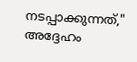നടപ്പാക്കുന്നത്," അദ്ദേഹം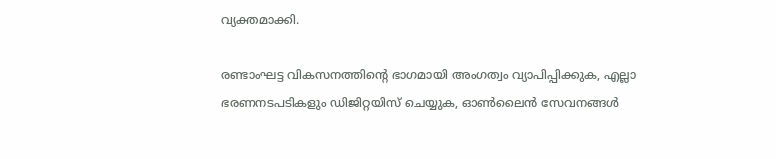വ്യക്തമാക്കി.

രണ്ടാംഘട്ട വികസനത്തിന്റെ ഭാഗമായി അംഗത്വം വ്യാപിപ്പിക്കുക, എല്ലാ ഭരണനടപടികളും ഡിജിറ്റയിസ് ചെയ്യുക, ഓൺലൈൻ സേവനങ്ങൾ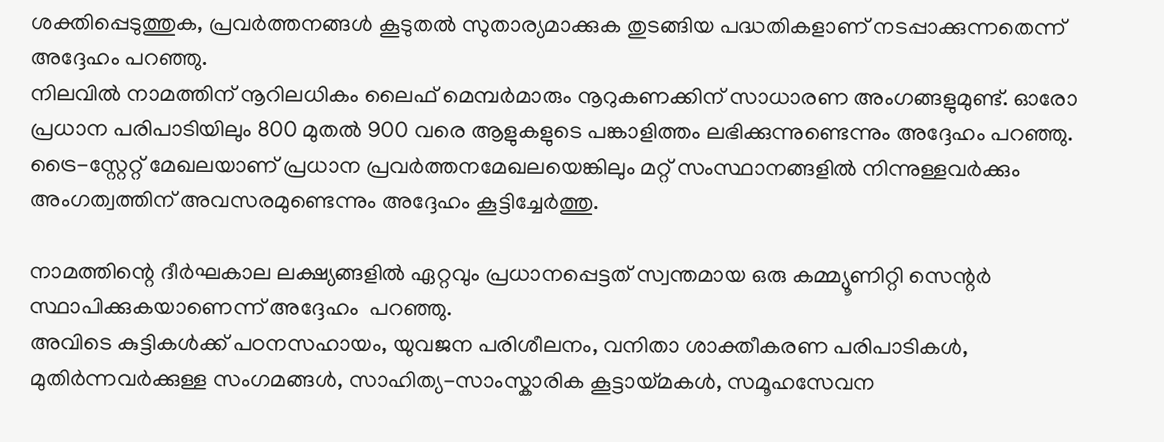ശക്തിപ്പെടുത്തുക, പ്രവർത്തനങ്ങൾ കൂടുതൽ സുതാര്യമാക്കുക തുടങ്ങിയ പദ്ധതികളാണ് നടപ്പാക്കുന്നതെന്ന് അദ്ദേഹം പറഞ്ഞു.
നിലവിൽ നാമത്തിന് നൂറിലധികം ലൈഫ് മെമ്പർമാരും നൂറുകണക്കിന് സാധാരണ അംഗങ്ങളുമുണ്ട്. ഓരോ പ്രധാന പരിപാടിയിലും 800 മുതൽ 900 വരെ ആളുകളുടെ പങ്കാളിത്തം ലഭിക്കുന്നുണ്ടെന്നും അദ്ദേഹം പറഞ്ഞു. ട്രൈ-സ്റ്റേറ്റ് മേഖലയാണ് പ്രധാന പ്രവർത്തനമേഖലയെങ്കിലും മറ്റ് സംസ്ഥാനങ്ങളിൽ നിന്നുള്ളവർക്കും അംഗത്വത്തിന് അവസരമുണ്ടെന്നും അദ്ദേഹം കൂട്ടിച്ചേർത്തു.

നാമത്തിന്റെ ദീർഘകാല ലക്ഷ്യങ്ങളിൽ ഏറ്റവും പ്രധാനപ്പെട്ടത് സ്വന്തമായ ഒരു കമ്മ്യൂണിറ്റി സെന്റർ സ്ഥാപിക്കുകയാണെന്ന് അദ്ദേഹം  പറഞ്ഞു.
അവിടെ കുട്ടികൾക്ക് പഠനസഹായം, യുവജന പരിശീലനം, വനിതാ ശാക്തീകരണ പരിപാടികൾ, മുതിർന്നവർക്കുള്ള സംഗമങ്ങൾ, സാഹിത്യ-സാംസ്കാരിക കൂട്ടായ്മകൾ, സമൂഹസേവന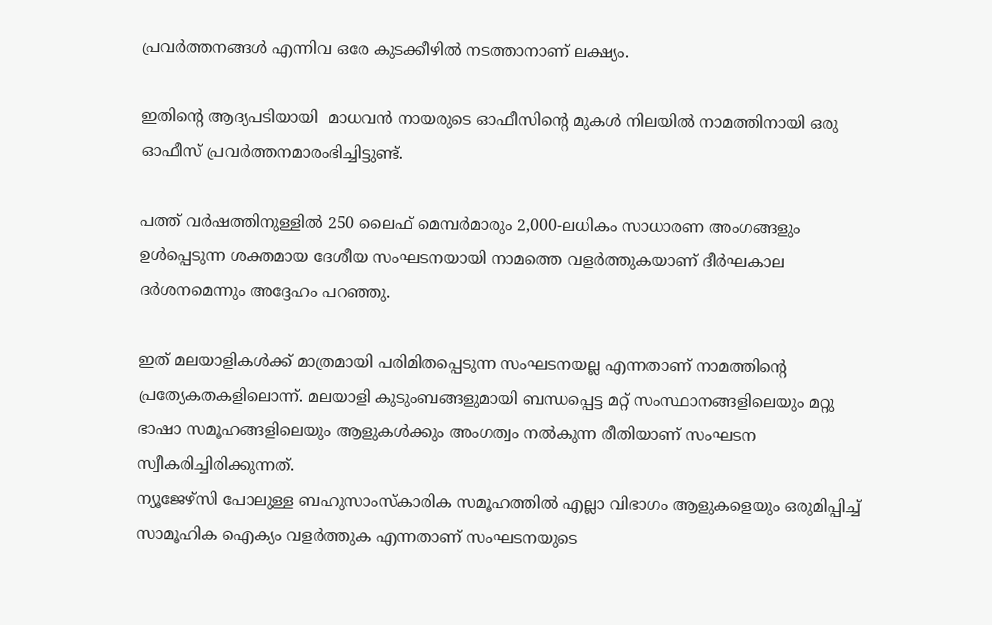പ്രവർത്തനങ്ങൾ എന്നിവ ഒരേ കുടക്കീഴിൽ നടത്താനാണ് ലക്ഷ്യം.

ഇതിന്റെ ആദ്യപടിയായി  മാധവൻ നായരുടെ ഓഫീസിന്റെ മുകൾ നിലയിൽ നാമത്തിനായി ഒരു ഓഫീസ് പ്രവർത്തനമാരംഭിച്ചിട്ടുണ്ട്.

പത്ത് വർഷത്തിനുള്ളിൽ 250 ലൈഫ് മെമ്പർമാരും 2,000-ലധികം സാധാരണ അംഗങ്ങളും ഉൾപ്പെടുന്ന ശക്തമായ ദേശീയ സംഘടനയായി നാമത്തെ വളർത്തുകയാണ് ദീർഘകാല ദർശനമെന്നും അദ്ദേഹം പറഞ്ഞു.

ഇത് മലയാളികൾക്ക് മാത്രമായി പരിമിതപ്പെടുന്ന സംഘടനയല്ല എന്നതാണ് നാമത്തിന്റെ പ്രത്യേകതകളിലൊന്ന്. മലയാളി കുടുംബങ്ങളുമായി ബന്ധപ്പെട്ട മറ്റ് സംസ്ഥാനങ്ങളിലെയും മറ്റു ഭാഷാ സമൂഹങ്ങളിലെയും ആളുകൾക്കും അംഗത്വം നൽകുന്ന രീതിയാണ് സംഘടന സ്വീകരിച്ചിരിക്കുന്നത്.
ന്യൂജേഴ്സി പോലുള്ള ബഹുസാംസ്കാരിക സമൂഹത്തിൽ എല്ലാ വിഭാഗം ആളുകളെയും ഒരുമിപ്പിച്ച് സാമൂഹിക ഐക്യം വളർത്തുക എന്നതാണ് സംഘടനയുടെ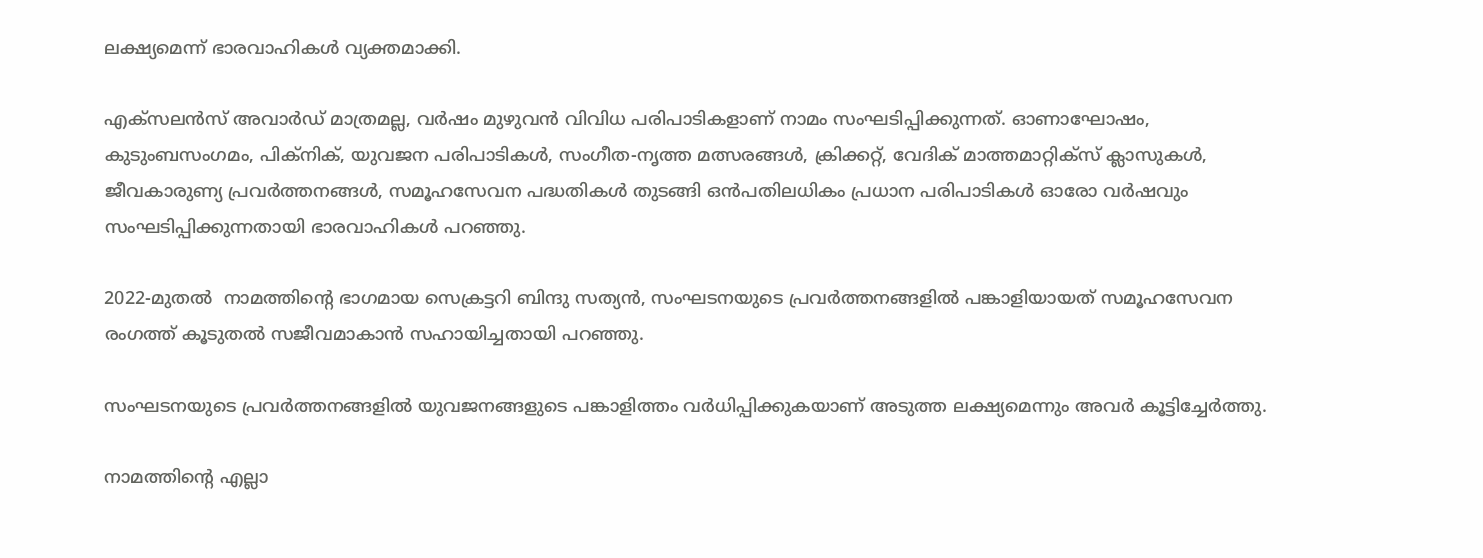ലക്ഷ്യമെന്ന് ഭാരവാഹികൾ വ്യക്തമാക്കി.

എക്സലൻസ് അവാർഡ് മാത്രമല്ല, വർഷം മുഴുവൻ വിവിധ പരിപാടികളാണ് നാമം സംഘടിപ്പിക്കുന്നത്. ഓണാഘോഷം, കുടുംബസംഗമം, പിക്‌നിക്, യുവജന പരിപാടികൾ, സംഗീത-നൃത്ത മത്സരങ്ങൾ, ക്രിക്കറ്റ്, വേദിക് മാത്തമാറ്റിക്സ് ക്ലാസുകൾ, ജീവകാരുണ്യ പ്രവർത്തനങ്ങൾ, സമൂഹസേവന പദ്ധതികൾ തുടങ്ങി ഒൻപതിലധികം പ്രധാന പരിപാടികൾ ഓരോ വർഷവും സംഘടിപ്പിക്കുന്നതായി ഭാരവാഹികൾ പറഞ്ഞു.

2022-മുതൽ  നാമത്തിന്റെ ഭാഗമായ സെക്രട്ടറി ബിന്ദു സത്യൻ, സംഘടനയുടെ പ്രവർത്തനങ്ങളിൽ പങ്കാളിയായത് സമൂഹസേവന രംഗത്ത് കൂടുതൽ സജീവമാകാൻ സഹായിച്ചതായി പറഞ്ഞു.

സംഘടനയുടെ പ്രവർത്തനങ്ങളിൽ യുവജനങ്ങളുടെ പങ്കാളിത്തം വർധിപ്പിക്കുകയാണ് അടുത്ത ലക്ഷ്യമെന്നും അവർ കൂട്ടിച്ചേർത്തു.

നാമത്തിന്റെ എല്ലാ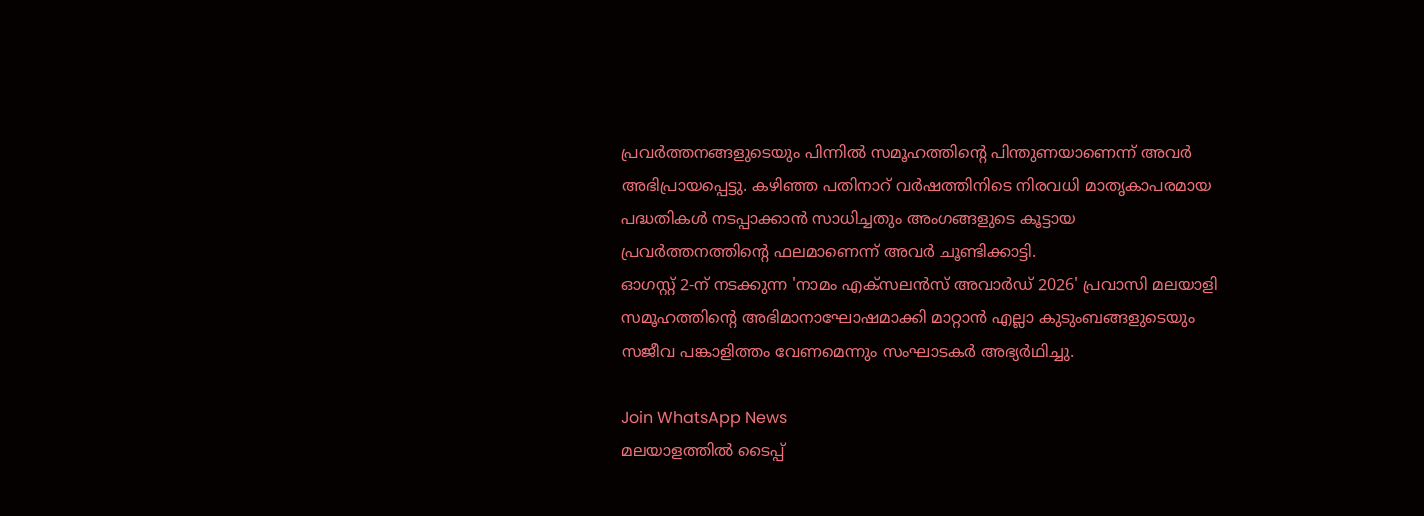പ്രവർത്തനങ്ങളുടെയും പിന്നിൽ സമൂഹത്തിന്റെ പിന്തുണയാണെന്ന് അവർ അഭിപ്രായപ്പെട്ടു. കഴിഞ്ഞ പതിനാറ് വർഷത്തിനിടെ നിരവധി മാതൃകാപരമായ പദ്ധതികൾ നടപ്പാക്കാൻ സാധിച്ചതും അംഗങ്ങളുടെ കൂട്ടായ പ്രവർത്തനത്തിന്റെ ഫലമാണെന്ന് അവർ ചൂണ്ടിക്കാട്ടി.
ഓഗസ്റ്റ് 2-ന് നടക്കുന്ന 'നാമം എക്സലൻസ് അവാർഡ് 2026' പ്രവാസി മലയാളി സമൂഹത്തിന്റെ അഭിമാനാഘോഷമാക്കി മാറ്റാൻ എല്ലാ കുടുംബങ്ങളുടെയും സജീവ പങ്കാളിത്തം വേണമെന്നും സംഘാടകർ അഭ്യർഥിച്ചു.

Join WhatsApp News
മലയാളത്തില്‍ ടൈപ്പ്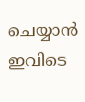ചെയ്യാന്‍ ഇവിടെ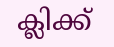ക്ലിക്ക്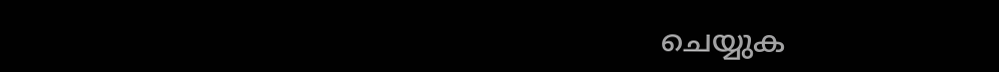ചെയ്യുക